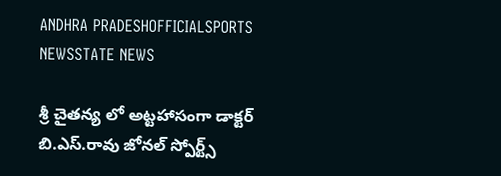ANDHRA PRADESHOFFICIALSPORTS NEWSSTATE NEWS

శ్రీ చైతన్య లో అట్టహాసంగా డాక్టర్ బి.ఎస్.రావు జోనల్ స్పోర్ట్స్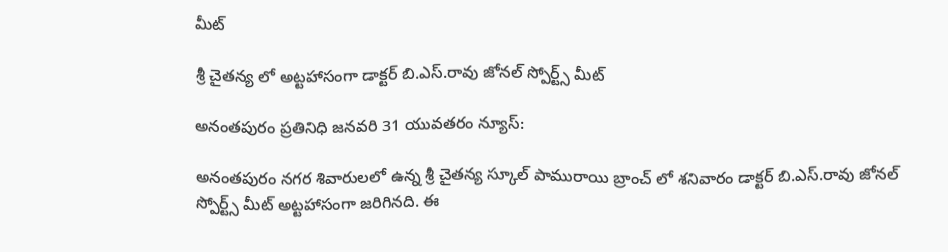మీట్

శ్రీ చైతన్య లో అట్టహాసంగా డాక్టర్ బి.ఎస్.రావు జోనల్ స్పోర్ట్స్ మీట్

అనంతపురం ప్రతినిధి జనవరి 31 యువతరం న్యూస్:

అనంతపురం నగర శివారులలో ఉన్న శ్రీ చైతన్య స్కూల్ పామురాయి బ్రాంచ్ లో శనివారం డాక్టర్ బి.ఎస్.రావు జోనల్ స్పోర్ట్స్ మీట్ అట్టహాసంగా జరిగినది. ఈ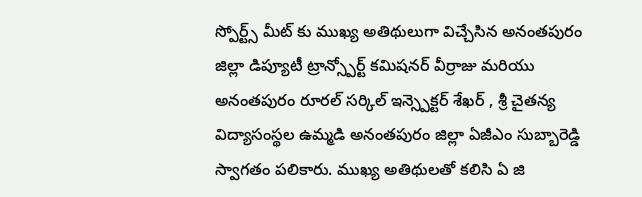స్పోర్ట్స్ మీట్ కు ముఖ్య అతిథులుగా విచ్చేసిన అనంతపురం జిల్లా డిప్యూటీ ట్రాన్స్పోర్ట్ కమిషనర్ వీర్రాజు మరియు అనంతపురం రూరల్ సర్కిల్ ఇన్స్పెక్టర్ శేఖర్ , శ్రీ చైతన్య విద్యాసంస్థల ఉమ్మడి అనంతపురం జిల్లా ఏజీఎం సుబ్బారెడ్డి స్వాగతం పలికారు. ముఖ్య అతిథులతో కలిసి ఏ జి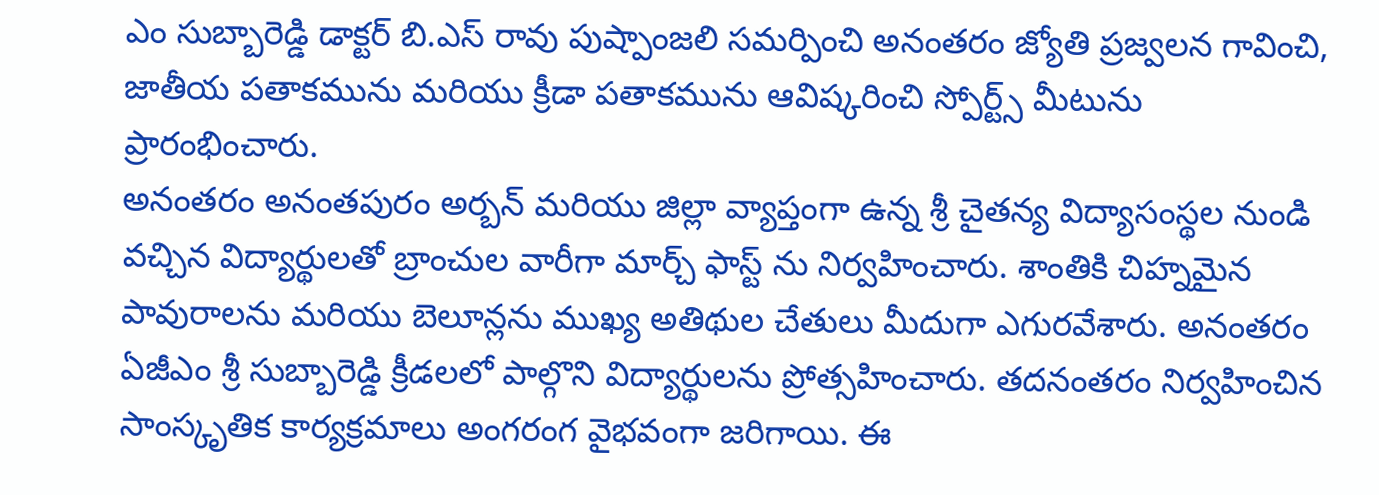ఎం సుబ్బారెడ్డి డాక్టర్ బి.ఎస్ రావు పుష్పాంజలి సమర్పించి అనంతరం జ్యోతి ప్రజ్వలన గావించి, జాతీయ పతాకమును మరియు క్రీడా పతాకమును ఆవిష్కరించి స్పోర్ట్స్ మీటును ప్రారంభించారు.
అనంతరం అనంతపురం అర్బన్ మరియు జిల్లా వ్యాప్తంగా ఉన్న శ్రీ చైతన్య విద్యాసంస్థల నుండి వచ్చిన విద్యార్థులతో బ్రాంచుల వారీగా మార్చ్ ఫాస్ట్ ను నిర్వహించారు. శాంతికి చిహ్నమైన పావురాలను మరియు బెలూన్లను ముఖ్య అతిథుల చేతులు మీదుగా ఎగురవేశారు. అనంతరం ఏజీఎం శ్రీ సుబ్బారెడ్డి క్రీడలలో పాల్గొని విద్యార్థులను ప్రోత్సహించారు. తదనంతరం నిర్వహించిన సాంస్కృతిక కార్యక్రమాలు అంగరంగ వైభవంగా జరిగాయి. ఈ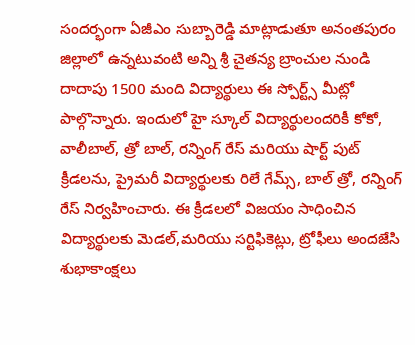సందర్భంగా ఏజీఎం సుబ్బారెడ్డి మాట్లాడుతూ అనంతపురం జిల్లాలో ఉన్నటువంటి అన్ని శ్రీ చైతన్య బ్రాంచుల నుండి దాదాపు 1500 మంది విద్యార్థులు ఈ స్పోర్ట్స్ మీట్లో పాల్గొన్నారు. ఇందులో హై స్కూల్ విద్యార్థులందరికీ కోకో, వాలీబాల్, త్రో బాల్, రన్నింగ్ రేస్ మరియు షార్ట్ పుట్ క్రీడలను, ప్రైమరీ విద్యార్థులకు రిలే గేమ్స్, బాల్ త్రో, రన్నింగ్ రేస్ నిర్వహించారు. ఈ క్రీడలలో విజయం సాధించిన విద్యార్థులకు మెడల్,మరియు సర్టిఫికెట్లు, ట్రోఫీలు అందజేసి శుభాకాంక్షలు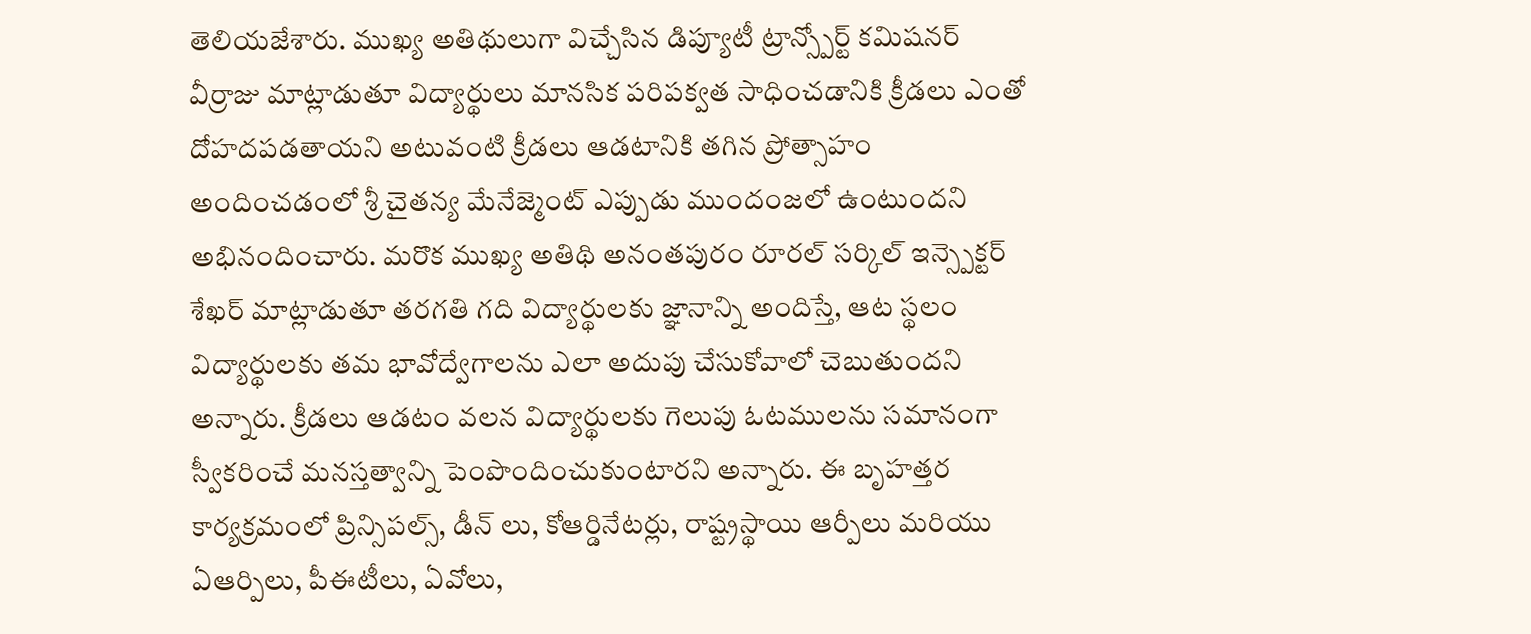తెలియజేశారు. ముఖ్య అతిథులుగా విచ్చేసిన డిప్యూటీ ట్రాన్స్పోర్ట్ కమిషనర్ వీర్రాజు మాట్లాడుతూ విద్యార్థులు మానసిక పరిపక్వత సాధించడానికి క్రీడలు ఎంతో దోహదపడతాయని అటువంటి క్రీడలు ఆడటానికి తగిన ప్రోత్సాహం అందించడంలో శ్రీ చైతన్య మేనేజ్మెంట్ ఎప్పుడు ముందంజలో ఉంటుందని అభినందించారు. మరొక ముఖ్య అతిథి అనంతపురం రూరల్ సర్కిల్ ఇన్స్పెక్టర్  శేఖర్ మాట్లాడుతూ తరగతి గది విద్యార్థులకు జ్ఞానాన్ని అందిస్తే, ఆట స్థలం విద్యార్థులకు తమ భావోద్వేగాలను ఎలా అదుపు చేసుకోవాలో చెబుతుందని అన్నారు. క్రీడలు ఆడటం వలన విద్యార్థులకు గెలుపు ఓటములను సమానంగా స్వీకరించే మనస్తత్వాన్ని పెంపొందించుకుంటారని అన్నారు. ఈ బృహత్తర కార్యక్రమంలో ప్రిన్సిపల్స్, డీన్ లు, కోఆర్డినేటర్లు, రాష్ట్రస్థాయి ఆర్పీలు మరియు ఏఆర్పిలు, పీఈటీలు, ఏవోలు,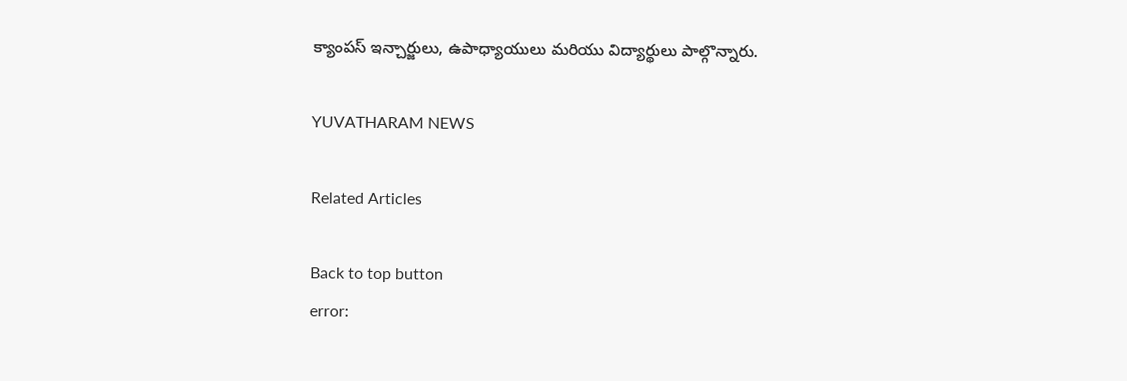క్యాంపస్ ఇన్చార్జులు, ఉపాధ్యాయులు మరియు విద్యార్థులు పాల్గొన్నారు.

YUVATHARAM NEWS

Related Articles

Back to top button
error: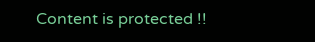Content is protected !!